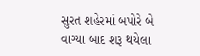સુરત શહેરમાં બપોરે બે વાગ્યા બાદ શરૂ થયેલા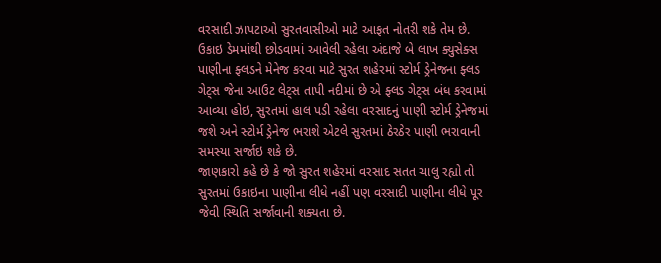વરસાદી ઝાપટાઓ સુરતવાસીઓ માટે આફત નોતરી શકે તેમ છે.
ઉકાઇ ડેમમાંથી છોડવામાં આવેલી રહેલા અંદાજે બે લાખ ક્યુસેક્સ પાણીના ફ્લડને મેનેજ કરવા માટે સુરત શહેરમાં સ્ટોર્મ ડ્રેનેજના ફ્લડ ગેટ્સ જેના આઉટ લેટ્સ તાપી નદીમાં છે એ ફ્લડ ગેટ્સ બંધ કરવામાં આવ્યા હોઇ, સુરતમાં હાલ પડી રહેલા વરસાદનું પાણી સ્ટોર્મ ડ્રેનેજમાં જશે અને સ્ટોર્મ ડ્રેનેજ ભરાશે એટલે સુરતમાં ઠેરઠેર પાણી ભરાવાની સમસ્યા સર્જાઇ શકે છે.
જાણકારો કહે છે કે જો સુરત શહેરમાં વરસાદ સતત ચાલુ રહ્યો તો સુરતમાં ઉકાઇના પાણીના લીધે નહીં પણ વરસાદી પાણીના લીધે પૂર જેવી સ્થિતિ સર્જાવાની શક્યતા છે.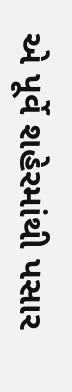એ પૂર્વે શહેરમાંથી પસાર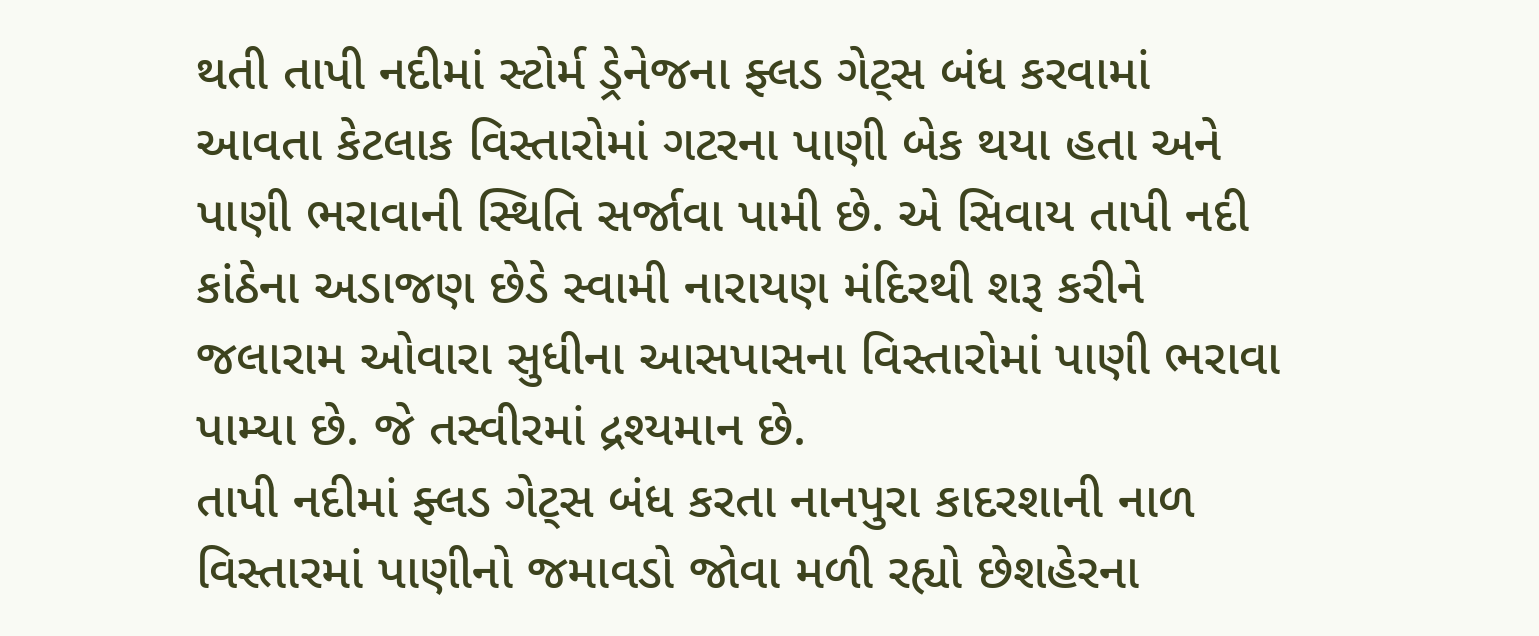થતી તાપી નદીમાં સ્ટોર્મ ડ્રેનેજના ફ્લડ ગેટ્સ બંધ કરવામાં આવતા કેટલાક વિસ્તારોમાં ગટરના પાણી બેક થયા હતા અને પાણી ભરાવાની સ્થિતિ સર્જાવા પામી છે. એ સિવાય તાપી નદી કાંઠેના અડાજણ છેડે સ્વામી નારાયણ મંદિરથી શરૂ કરીને જલારામ ઓવારા સુધીના આસપાસના વિસ્તારોમાં પાણી ભરાવા પામ્યા છે. જે તસ્વીરમાં દ્રશ્યમાન છે.
તાપી નદીમાં ફ્લડ ગેટ્સ બંધ કરતા નાનપુરા કાદરશાની નાળ વિસ્તારમાં પાણીનો જમાવડો જોવા મળી રહ્યો છેશહેરના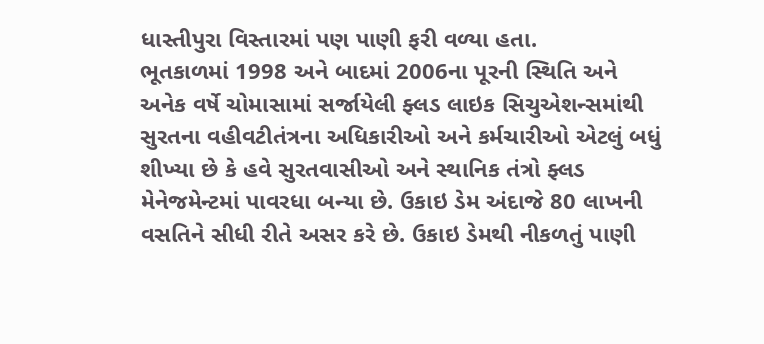ધાસ્તીપુરા વિસ્તારમાં પણ પાણી ફરી વળ્યા હતા.
ભૂતકાળમાં 1998 અને બાદમાં 2006ના પૂરની સ્થિતિ અને અનેક વર્ષે ચોમાસામાં સર્જાયેલી ફ્લડ લાઇક સિચુએશન્સમાંથી સુરતના વહીવટીતંત્રના અધિકારીઓ અને કર્મચારીઓ એટલું બધું શીખ્યા છે કે હવે સુરતવાસીઓ અને સ્થાનિક તંત્રો ફ્લડ મેનેજમેન્ટમાં પાવરધા બન્યા છે. ઉકાઇ ડેમ અંદાજે 80 લાખની વસતિને સીધી રીતે અસર કરે છે. ઉકાઇ ડેમથી નીકળતું પાણી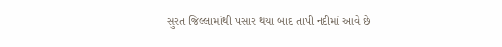સુરત જિલ્લામાંથી પસાર થયા બાદ તાપી નદીમાં આવે છે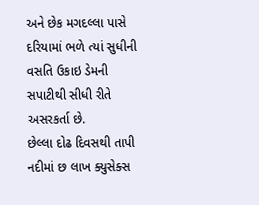અને છેક મગદલ્લા પાસે દરિયામાં ભળે ત્યાં સુધીની વસતિ ઉકાઇ ડેમની સપાટીથી સીધી રીતે અસરકર્તા છે.
છેલ્લા દોઢ દિવસથી તાપી નદીમાં છ લાખ ક્યુસેક્સ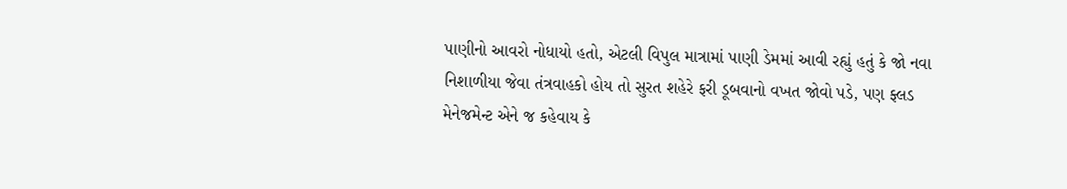પાણીનો આવરો નોધાયો હતો, એટલી વિપુલ માત્રામાં પાણી ડેમમાં આવી રહ્યું હતું કે જો નવા નિશાળીયા જેવા તંત્રવાહકો હોય તો સુરત શહેરે ફરી ડૂબવાનો વખત જોવો પડે, પણ ફ્લડ મેનેજમેન્ટ એને જ કહેવાય કે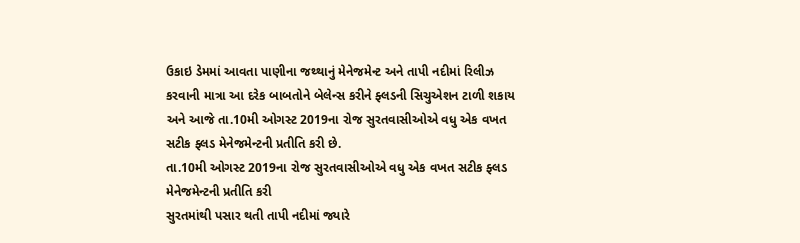ઉકાઇ ડેમમાં આવતા પાણીના જથ્થાનું મેનેજમેન્ટ અને તાપી નદીમાં રિલીઝ કરવાની માત્રા આ દરેક બાબતોને બેલેન્સ કરીને ફ્લડની સિચુએશન ટાળી શકાય અને આજે તા.10મી ઓગસ્ટ 2019ના રોજ સુરતવાસીઓએ વધુ એક વખત સટીક ફ્લડ મેનેજમેન્ટની પ્રતીતિ કરી છે.
તા.10મી ઓગસ્ટ 2019ના રોજ સુરતવાસીઓએ વધુ એક વખત સટીક ફ્લડ મેનેજમેન્ટની પ્રતીતિ કરી
સુરતમાંથી પસાર થતી તાપી નદીમાં જ્યારે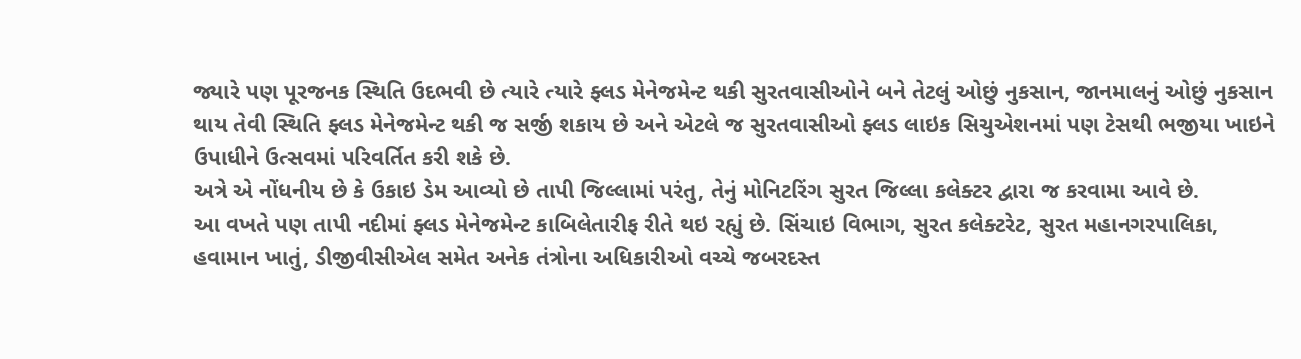જ્યારે પણ પૂરજનક સ્થિતિ ઉદભવી છે ત્યારે ત્યારે ફ્લડ મેનેજમેન્ટ થકી સુરતવાસીઓને બને તેટલું ઓછું નુકસાન, જાનમાલનું ઓછું નુકસાન થાય તેવી સ્થિતિ ફ્લડ મેનેજમેન્ટ થકી જ સર્જી શકાય છે અને એટલે જ સુરતવાસીઓ ફ્લડ લાઇક સિચુએશનમાં પણ ટેસથી ભજીયા ખાઇને ઉપાધીને ઉત્સવમાં પરિવર્તિત કરી શકે છે.
અત્રે એ નોંધનીય છે કે ઉકાઇ ડેમ આવ્યો છે તાપી જિલ્લામાં પરંતુ, તેનું મોનિટરિંગ સુરત જિલ્લા કલેક્ટર દ્વારા જ કરવામા આવે છે.
આ વખતે પણ તાપી નદીમાં ફ્લડ મેનેજમેન્ટ કાબિલેતારીફ રીતે થઇ રહ્યું છે. સિંચાઇ વિભાગ, સુરત કલેક્ટરેટ, સુરત મહાનગરપાલિકા, હવામાન ખાતું, ડીજીવીસીએલ સમેત અનેક તંત્રોના અધિકારીઓ વચ્ચે જબરદસ્ત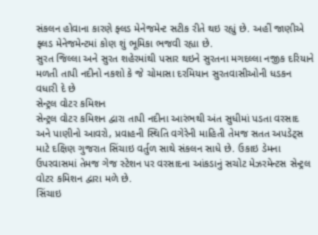સંકલન હોવાના કારણે ફ્લડ મેનેજમેન્ટ સટીક રીતે થઇ રહ્યું છે. અહીં જાણીએ ફ્લડ મેનેજમેન્ટમાં કોણ શું ભૂમિકા ભજવી રહ્યા છે.
સુરત જિલ્લા અને સુરત શહેરમાંથી પસાર થઇને સુરતના મગદલ્લા નજીક દરિયાને મળતી તાપી નદીનો નકશો કે જે ચોમાસા દરમિયાન સુરતવાસીઓની ધડકન વધારી દે છે
સેન્ટ્રલ વોટર કમિશન
સેન્ટ્રલ વોટર કમિશન દ્વારા તાપી નદીના આરંભથી અંત સુધીમાં પડતા વરસાદ અને પાણીનો આવરો, પ્રવાહની સ્થિતિ વગેરેની માહિતી તેમજ સતત અપડેટ્સ માટે દક્ષિણ ગુજરાત સિંચાઇ વર્તુળ સાથે સંકલન સાધે છે. ઉકાઇ ડેમના ઉપરવાસમાં તેમજ ગેજ સ્ટેશન પર વરસાદના આંકડાનું સચોટ મેઝરમેન્ટસ સેન્ટ્રલ વોટર કમિશન દ્વારા મળે છે.
સિંચાઇ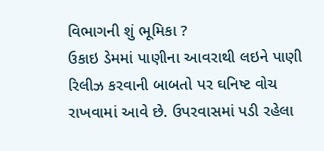વિભાગની શું ભૂમિકા ?
ઉકાઇ ડેમમાં પાણીના આવરાથી લઇને પાણી રિલીઝ કરવાની બાબતો પર ઘનિષ્ટ વોચ રાખવામાં આવે છે. ઉપરવાસમાં પડી રહેલા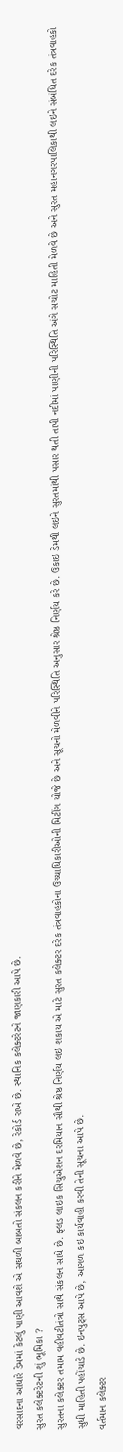વરસાદના આધારે ડેમમાં કેટલું પાણી આવશે એ સઘળી બાબતો સંકલન કરીને મેળવે છે, રેકોર્ડ રાખે છે. સ્થાનિક કલેક્ટરેટને જાણકારી આપે છે.
સુરત કલેક્ટરેટની શું ભૂમિકા ?
સુરતના કલેક્ટર તમામ વહીવટીતંત્રો સાથે સંકલન સાધે છે. ફ્લડ લાઇક સિચુએશન દરમિયાન સૌથી શ્રેષ્ઠ નિર્ણય લઇ શકાય એ માટે સુરત કલેક્ટર દરેક તંત્રવાહકોના ઉચ્ચાધિકારીઓની મિટીંગ યોજે છે અને સૂચનો મેળવીને પરિસ્થિતિ અનુસાર શ્રેષ્ઠ નિર્ણય કરે છે. ઉકાઇ ડેમથી લઇને સુરતમાંથી પસાર થતી તાપી નદીમાં પાણીની પરિસ્થિતિ અંગે સચોટ માહિતી મેળવે છે અને સુરત મહાનગરપાલિકાથી લઇને સંબંધિત દરેક તંત્રવાહકો સુધી માહિતી પહોંચાડે છે. ઇનપુટ્સ આપે છે, આગળ કઇ કાર્યવાહી કરવી તેની સૂચના આપે છે.
વર્તમાન કલેક્ટર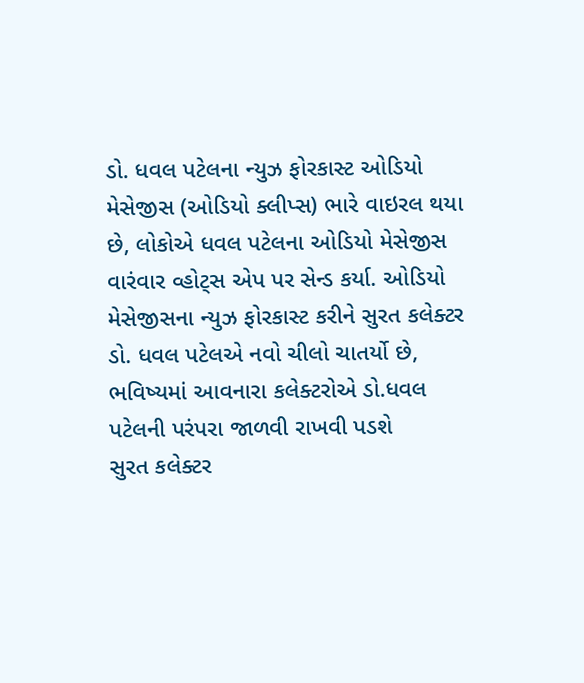ડો. ધવલ પટેલના ન્યુઝ ફોરકાસ્ટ ઓડિયો મેસેજીસ (ઓડિયો ક્લીપ્સ) ભારે વાઇરલ થયા છે, લોકોએ ધવલ પટેલના ઓડિયો મેસેજીસ વારંવાર વ્હોટ્સ એપ પર સેન્ડ કર્યા. ઓડિયો મેસેજીસના ન્યુઝ ફોરકાસ્ટ કરીને સુરત કલેક્ટર ડો. ધવલ પટેલએ નવો ચીલો ચાતર્યો છે, ભવિષ્યમાં આવનારા કલેક્ટરોએ ડો.ધવલ પટેલની પરંપરા જાળવી રાખવી પડશે
સુરત કલેક્ટર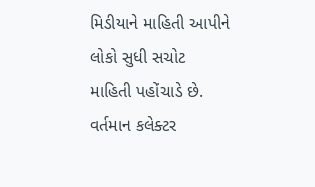મિડીયાને માહિતી આપીને લોકો સુધી સચોટ માહિતી પહોંચાડે છે. વર્તમાન કલેક્ટર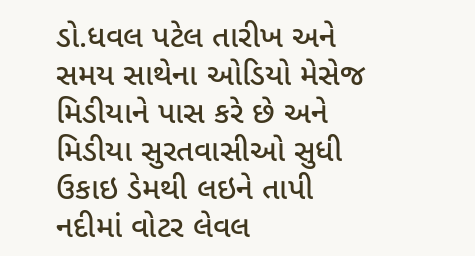ડો.ધવલ પટેલ તારીખ અને સમય સાથેના ઓડિયો મેસેજ મિડીયાને પાસ કરે છે અને મિડીયા સુરતવાસીઓ સુધી ઉકાઇ ડેમથી લઇને તાપી નદીમાં વોટર લેવલ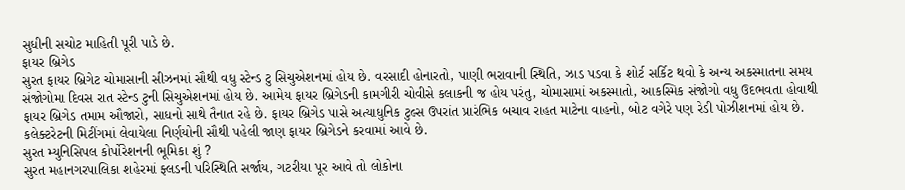સુધીની સચોટ માહિતી પૂરી પાડે છે.
ફાયર બ્રિગેડ
સુરત ફાયર બ્રિગેટ ચોમાસાની સીઝનમાં સૌથી વધુ સ્ટેન્ડ ટુ સિચુએશનમાં હોય છે. વરસાદી હોનારતો, પાણી ભરાવાની સ્થિતિ, ઝાડ પડવા કે શોર્ટ સર્કિટ થવો કે અન્ય અકસ્માતના સમય સંજોગોમા દિવસ રાત સ્ટેન્ડ ટુની સિચુએશનમાં હોય છે. આમેય ફાયર બ્રિગેડની કામગીરી ચોવીસે કલાકની જ હોય પરંતુ, ચોમાસામાં અકસ્માતો, આકસ્મિક સંજોગો વધુ ઉદભવતા હોવાથી ફાયર બ્રિગેડ તમામ ઔજારો, સાધનો સાથે તૈનાત રહે છે. ફાયર બ્રિગેડ પાસે અત્યાધુનિક ટુલ્સ ઉપરાંત પ્રારંભિક બચાવ રાહત માટેના વાહનો, બોટ વગેરે પણ રેડી પોઝીશનમાં હોય છે. કલેક્ટરેટની મિટીંગમાં લેવાયેલા નિર્ણયોની સૌથી પહેલી જાણ ફાયર બ્રિગેડને કરવામાં આવે છે.
સુરત મ્યુનિસિપલ કોર્પોરેશનની ભૂમિકા શું ?
સુરત મહાનગરપાલિકા શહેરમાં ફ્લડની પરિસ્થિતિ સર્જાય, ગટરીયા પૂર આવે તો લોકોના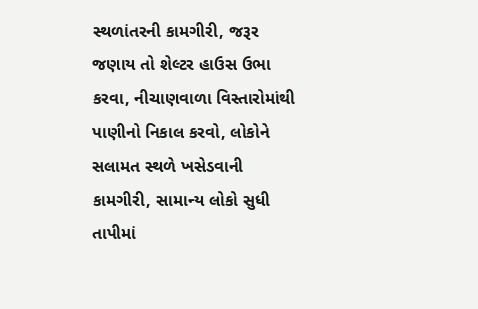સ્થળાંતરની કામગીરી, જરૂર જણાય તો શેલ્ટર હાઉસ ઉભા કરવા, નીચાણવાળા વિસ્તારોમાંથી પાણીનો નિકાલ કરવો, લોકોને સલામત સ્થળે ખસેડવાની કામગીરી, સામાન્ય લોકો સુધી તાપીમાં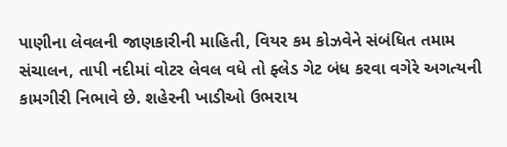પાણીના લેવલની જાણકારીની માહિતી, વિયર કમ કોઝવેને સંબંધિત તમામ સંચાલન, તાપી નદીમાં વોટર લેવલ વધે તો ફ્લેડ ગેટ બંધ કરવા વગેરે અગત્યની કામગીરી નિભાવે છે. શહેરની ખાડીઓ ઉભરાય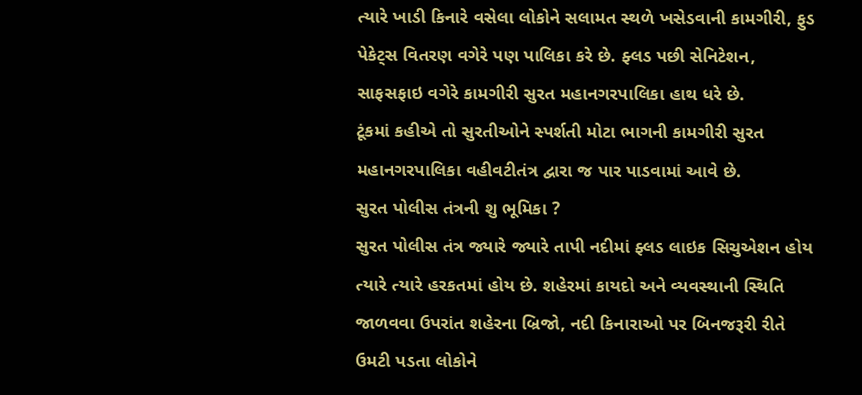ત્યારે ખાડી કિનારે વસેલા લોકોને સલામત સ્થળે ખસેડવાની કામગીરી, ફુડ પેકેટ્સ વિતરણ વગેરે પણ પાલિકા કરે છે. ફ્લડ પછી સેનિટેશન, સાફસફાઇ વગેરે કામગીરી સુરત મહાનગરપાલિકા હાથ ધરે છે.
ટૂંકમાં કહીએ તો સુરતીઓને સ્પર્શતી મોટા ભાગની કામગીરી સુરત મહાનગરપાલિકા વહીવટીતંત્ર દ્વારા જ પાર પાડવામાં આવે છે.
સુરત પોલીસ તંત્રની શુ ભૂમિકા ?
સુરત પોલીસ તંત્ર જ્યારે જ્યારે તાપી નદીમાં ફ્લડ લાઇક સિચુએશન હોય ત્યારે ત્યારે હરકતમાં હોય છે. શહેરમાં કાયદો અને વ્યવસ્થાની સ્થિતિ જાળવવા ઉપરાંત શહેરના બ્રિજો, નદી કિનારાઓ પર બિનજરૂરી રીતે ઉમટી પડતા લોકોને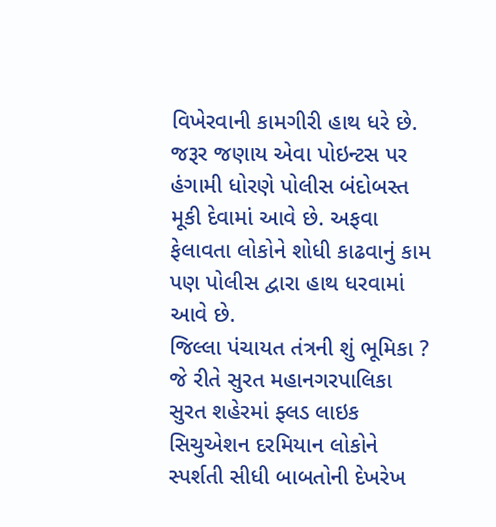વિખેરવાની કામગીરી હાથ ધરે છે. જરૂર જણાય એવા પોઇન્ટસ પર હંગામી ધોરણે પોલીસ બંદોબસ્ત મૂકી દેવામાં આવે છે. અફવા ફેલાવતા લોકોને શોધી કાઢવાનું કામ પણ પોલીસ દ્વારા હાથ ધરવામાં આવે છે.
જિલ્લા પંચાયત તંત્રની શું ભૂમિકા ?
જે રીતે સુરત મહાનગરપાલિકા સુરત શહેરમાં ફ્લડ લાઇક સિચુએશન દરમિયાન લોકોને સ્પર્શતી સીધી બાબતોની દેખરેખ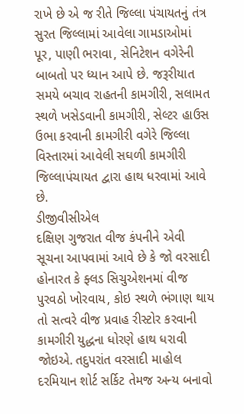રાખે છે એ જ રીતે જિલ્લા પંચાયતનું તંત્ર સુરત જિલ્લામાં આવેલા ગામડાઓમાં પૂર, પાણી ભરાવા, સેનિટેશન વગેરેની બાબતો પર ધ્યાન આપે છે. જરૂરીયાત સમયે બચાવ રાહતની કામગીરી, સલામત સ્થળે ખસેડવાની કામગીરી, સેલ્ટર હાઉસ ઉભા કરવાની કામગીરી વગેરે જિલ્લા વિસ્તારમાં આવેલી સઘળી કામગીરી જિલ્લાપંચાયત દ્વારા હાથ ધરવામાં આવે છે.
ડીજીવીસીએલ
દક્ષિણ ગુજરાત વીજ કંપનીને એવી સૂચના આપવામાં આવે છે કે જો વરસાદી હોનારત કે ફ્લડ સિચુએશનમાં વીજ પુરવઠો ખોરવાય, કોઇ સ્થળે ભંગાણ થાય તો સત્વરે વીજ પ્રવાહ રીસ્ટોર કરવાની કામગીરી યુદ્ધના ધોરણે હાથ ધરાવી જોઇએ. તદુપરાંત વરસાદી માહોલ દરમિયાન શોર્ટ સર્કિટ તેમજ અન્ય બનાવો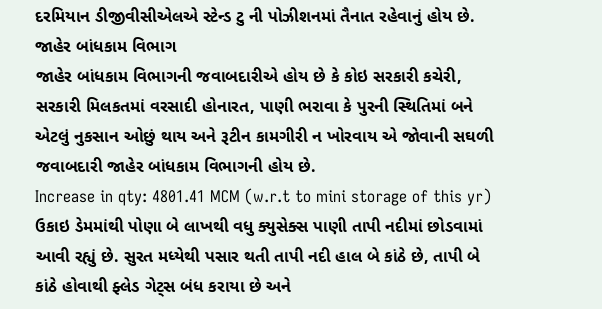દરમિયાન ડીજીવીસીએલએ સ્ટેન્ડ ટુ ની પોઝીશનમાં તૈનાત રહેવાનું હોય છે.
જાહેર બાંધકામ વિભાગ
જાહેર બાંધકામ વિભાગની જવાબદારીએ હોય છે કે કોઇ સરકારી કચેરી, સરકારી મિલકતમાં વરસાદી હોનારત, પાણી ભરાવા કે પુરની સ્થિતિમાં બને એટલું નુકસાન ઓછું થાય અને રૂટીન કામગીરી ન ખોરવાય એ જોવાની સઘળી જવાબદારી જાહેર બાંધકામ વિભાગની હોય છે.
Increase in qty: 4801.41 MCM (w.r.t to mini storage of this yr)
ઉકાઇ ડેમમાંથી પોણા બે લાખથી વધુ ક્યુસેક્સ પાણી તાપી નદીમાં છોડવામાં આવી રહ્યું છે. સુરત મધ્યેથી પસાર થતી તાપી નદી હાલ બે કાંઠે છે, તાપી બે કાંઠે હોવાથી ફ્લેડ ગેટ્સ બંધ કરાયા છે અને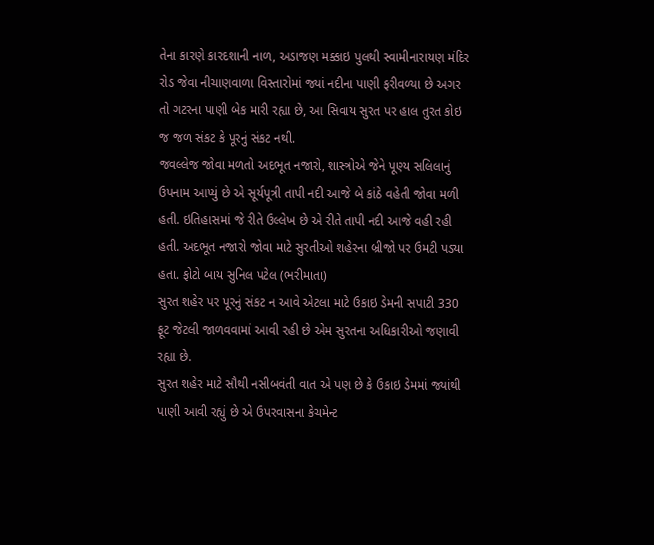તેના કારણે કારદશાની નાળ, અડાજણ મક્કાઇ પુલથી સ્વામીનારાયણ મંદિર રોડ જેવા નીચાણવાળા વિસ્તારોમાં જ્યાં નદીના પાણી ફરીવળ્યા છે અગર તો ગટરના પાણી બેક મારી રહ્યા છે, આ સિવાય સુરત પર હાલ તુરત કોઇ જ જળ સંકટ કે પૂરનું સંકટ નથી.
જવલ્લેજ જોવા મળતો અદભૂત નજારો, શાસ્ત્રોએ જેને પૂણ્ય સલિલાનું ઉપનામ આપ્યું છે એ સૂર્યપૂત્રી તાપી નદી આજે બે કાંઠે વહેતી જોવા મળી હતી. ઇતિહાસમાં જે રીતે ઉલ્લેખ છે એ રીતે તાપી નદી આજે વહી રહી હતી. અદભૂત નજારો જોવા માટે સુરતીઓ શહેરના બ્રીજો પર ઉમટી પડ્યા હતા. ફોટો બાય સુનિલ પટેલ (ભરીમાતા)
સુરત શહેર પર પૂરનું સંકટ ન આવે એટલા માટે ઉકાઇ ડેમની સપાટી 330 ફૂટ જેટલી જાળવવામાં આવી રહી છે એમ સુરતના અધિકારીઓ જણાવી રહ્યા છે.
સુરત શહેર માટે સૌથી નસીબવંતી વાત એ પણ છે કે ઉકાઇ ડેમમાં જ્યાંથી પાણી આવી રહ્યું છે એ ઉપરવાસના કેચમેન્ટ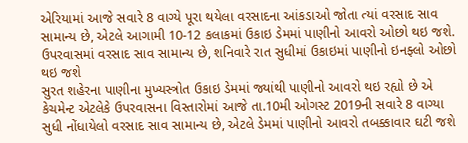એરિયામાં આજે સવારે 8 વાગ્યે પૂરા થયેલા વરસાદના આંકડાઓ જોતા ત્યાં વરસાદ સાવ સામાન્ય છે, એટલે આગામી 10-12 કલાકમાં ઉકાઇ ડેમમાં પાણીનો આવરો ઓછો થઇ જશે.
ઉપરવાસમાં વરસાદ સાવ સામાન્ય છે, શનિવારે રાત સુધીમાં ઉકાઇમાં પાણીનો ઇનફ્લો ઓછો થઇ જશે
સુરત શહેરના પાણીના મુખ્યસ્ત્રોત ઉકાઇ ડેમમાં જ્યાંથી પાણીનો આવરો થઇ રહ્યો છે એ કેચમેન્ટ એટલેકે ઉપરવાસના વિસ્તારોમાં આજે તા.10મી ઓગસ્ટ 2019ની સવારે 8 વાગ્યા સુધી નોંધાયેલો વરસાદ સાવ સામાન્ય છે, એટલે ડેમમાં પાણીનો આવરો તબક્કાવાર ઘટી જશે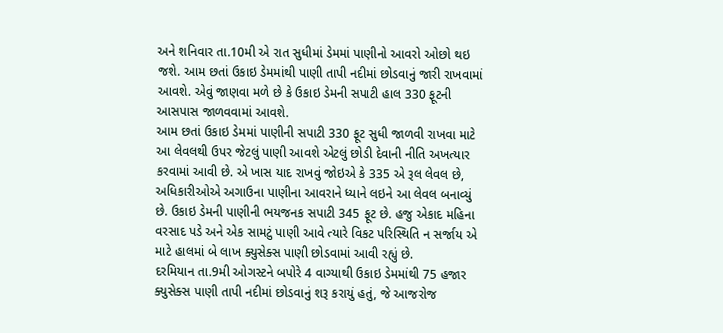અને શનિવાર તા.10મી એ રાત સુધીમાં ડેમમાં પાણીનો આવરો ઓછો થઇ જશે. આમ છતાં ઉકાઇ ડેમમાંથી પાણી તાપી નદીમાં છોડવાનું જારી રાખવામાં આવશે. એવું જાણવા મળે છે કે ઉકાઇ ડેમની સપાટી હાલ 330 ફૂટની આસપાસ જાળવવામાં આવશે.
આમ છતાં ઉકાઇ ડેમમાં પાણીની સપાટી 330 ફૂટ સુધી જાળવી રાખવા માટે આ લેવલથી ઉપર જેટલું પાણી આવશે એટલું છોડી દેવાની નીતિ અખત્યાર કરવામાં આવી છે. એ ખાસ યાદ રાખવું જોઇએ કે 335 એ રૂલ લેવલ છે, અધિકારીઓએ અગાઉના પાણીના આવરાને ધ્યાને લઇને આ લેવલ બનાવ્યું છે. ઉકાઇ ડેમની પાણીની ભયજનક સપાટી 345 ફૂટ છે. હજુ એકાદ મહિના વરસાદ પડે અને એક સામટું પાણી આવે ત્યારે વિકટ પરિસ્થિતિ ન સર્જાય એ માટે હાલમાં બે લાખ ક્યુસેક્સ પાણી છોડવામાં આવી રહ્યું છે.
દરમિયાન તા.9મી ઓગસ્ટને બપોરે 4 વાગ્યાથી ઉકાઇ ડેમમાંથી 75 હજાર ક્યુસેક્સ પાણી તાપી નદીમાં છોડવાનું શરૂ કરાયું હતું, જે આજરોજ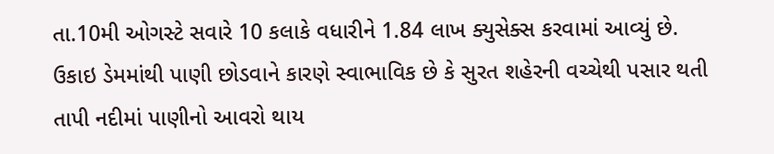તા.10મી ઓગસ્ટે સવારે 10 કલાકે વધારીને 1.84 લાખ ક્યુસેક્સ કરવામાં આવ્યું છે. ઉકાઇ ડેમમાંથી પાણી છોડવાને કારણે સ્વાભાવિક છે કે સુરત શહેરની વચ્ચેથી પસાર થતી તાપી નદીમાં પાણીનો આવરો થાય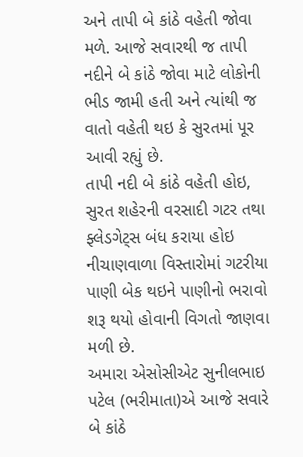અને તાપી બે કાંઠે વહેતી જોવા મળે. આજે સવારથી જ તાપી નદીને બે કાંઠે જોવા માટે લોકોની ભીડ જામી હતી અને ત્યાંથી જ વાતો વહેતી થઇ કે સુરતમાં પૂર આવી રહ્યું છે.
તાપી નદી બે કાંઠે વહેતી હોઇ, સુરત શહેરની વરસાદી ગટર તથા ફ્લેડગેટ્સ બંધ કરાયા હોઇ નીચાણવાળા વિસ્તારોમાં ગટરીયા પાણી બેક થઇને પાણીનો ભરાવો શરૂ થયો હોવાની વિગતો જાણવા મળી છે.
અમારા એસોસીએટ સુનીલભાઇ પટેલ (ભરીમાતા)એ આજે સવારે બે કાંઠે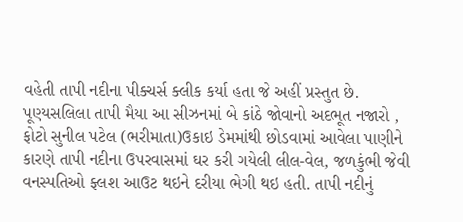વહેતી તાપી નદીના પીક્ચર્સ ક્લીક કર્યા હતા જે અહીં પ્રસ્તુત છે.
પૂણ્યસલિલા તાપી મૈયા આ સીઝનમાં બે કાંઠે જોવાનો અદભૂત નજારો , ફોટો સુનીલ પટેલ (ભરીમાતા)ઉકાઇ ડેમમાંથી છોડવામાં આવેલા પાણીને કારણે તાપી નદીના ઉપરવાસમાં ઘર કરી ગયેલી લીલ-વેલ, જળકુંભી જેવી વનસ્પતિઓ ફ્લશ આઉટ થઇને દરીયા ભેગી થઇ હતી. તાપી નદીનું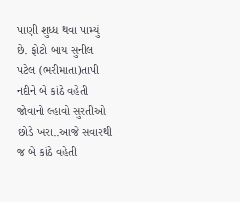પાણી શુધ્ધ થવા પામ્યું છે. ફોટો બાય સુનીલ પટેલ (ભરીમાતા)તાપી નદીને બે કાંઠે વહેતી જોવાનો લ્હાવો સુરતીઓ છોડે ખરા..આજે સવારથી જ બે કાંઠે વહેતી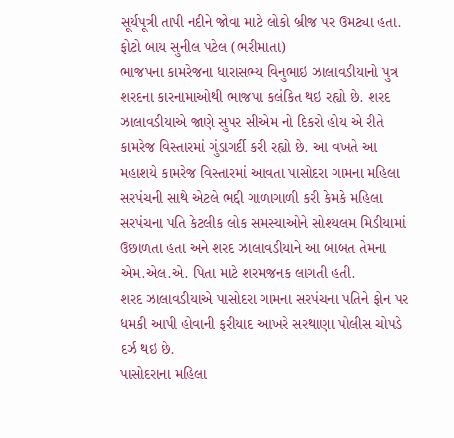સૂર્યપૂત્રી તાપી નદીને જોવા માટે લોકો બ્રીજ પર ઉમટ્યા હતા. ફોટો બાય સુનીલ પટેલ (ભરીમાતા)
ભાજપના કામરેજના ધારાસભ્ય વિનુભાઇ ઝાલાવડીયાનો પુત્ર શરદના કારનામાઓથી ભાજપા કલંકિત થઇ રહ્યો છે. શરદ ઝાલાવડીયાએ જાણે સુપર સીએમ નો દિકરો હોય એ રીતે કામરેજ વિસ્તારમાં ગુંડાગર્દી કરી રહ્યો છે. આ વખતે આ મહાશયે કામરેજ વિસ્તારમાં આવતા પાસોદરા ગામના મહિલા સરપંચની સાથે એટલે ભદ્દી ગાળાગાળી કરી કેમકે મહિલા સરપંચના પતિ કેટલીક લોક સમસ્યાઓને સોશ્યલમ મિડીયામાં ઉછાળતા હતા અને શરદ ઝાલાવડીયાને આ બાબત તેમના એમ.એલ.એ. પિતા માટે શરમજનક લાગતી હતી.
શરદ ઝાલાવડીયાએ પાસોદરા ગામના સરપંચના પતિને ફોન પર ધમકી આપી હોવાની ફરીયાદ આખરે સરથાણા પોલીસ ચોપડે દર્ઝ થઇ છે.
પાસોદરાના મહિલા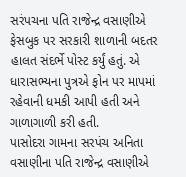સરંપચના પતિ રાજેન્દ્ર વસાણીએ ફેસબુક પર સરકારી શાળાની બદતર હાલત સંદર્ભે પોસ્ટ કર્યું હતું. એ ધારાસભ્યના પુત્રએ ફોન પર માપમાં રહેવાની ધમકી આપી હતી અને ગાળાગાળી કરી હતી.
પાસોદરા ગામના સરપંચ અનિતા વસાણીના પતિ રાજેન્દ્ર વસાણીએ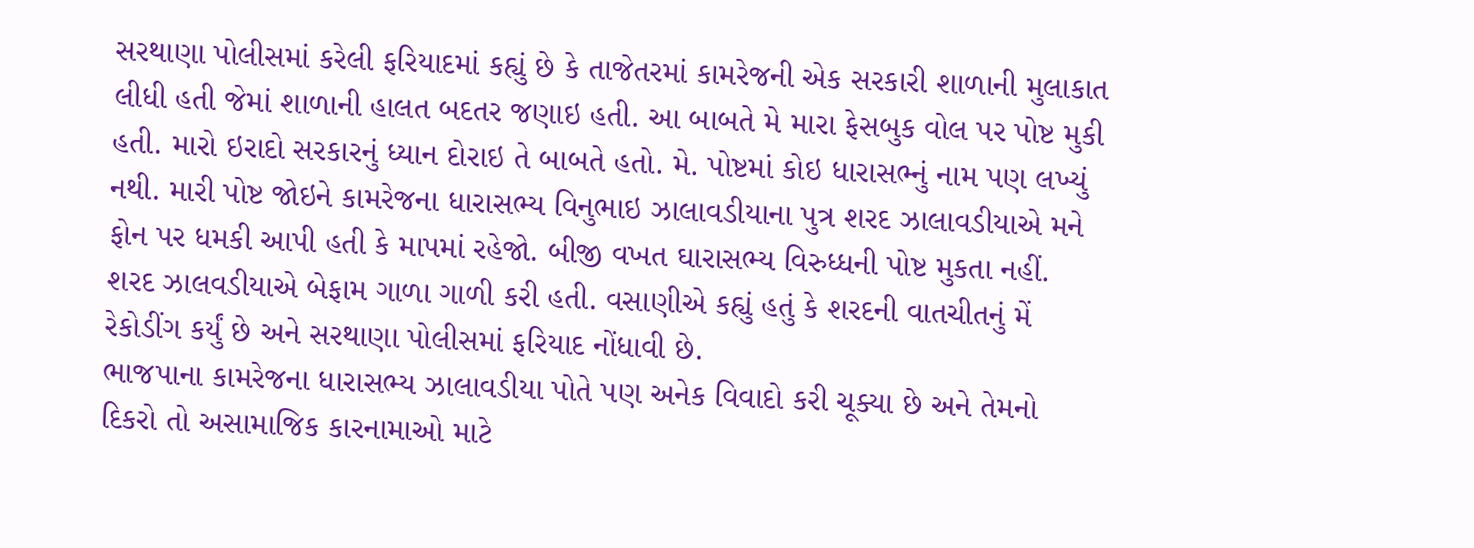સરથાણા પોલીસમાં કરેલી ફરિયાદમાં કહ્યું છે કે તાજેતરમાં કામરેજની એક સરકારી શાળાની મુલાકાત લીધી હતી જેમાં શાળાની હાલત બદતર જણાઇ હતી. આ બાબતે મે મારા ફેસબુક વોલ પર પોષ્ટ મુકી હતી. મારો ઇરાદો સરકારનું ધ્યાન દોરાઇ તે બાબતે હતો. મે. પોષ્ટમાં કોઇ ધારાસભ્નું નામ પણ લખ્યું નથી. મારી પોષ્ટ જોઇને કામરેજના ધારાસભ્ય વિનુભાઇ ઝાલાવડીયાના પુત્ર શરદ ઝાલાવડીયાએ મને ફોન પર ધમકી આપી હતી કે માપમાં રહેજો. બીજી વખત ઘારાસભ્ય વિરુધ્ધની પોષ્ટ મુકતા નહીં. શરદ ઝાલવડીયાએ બેફામ ગાળા ગાળી કરી હતી. વસાણીએ કહ્યું હતું કે શરદની વાતચીતનું મેં રેકોડીંગ કર્યું છે અને સરથાણા પોલીસમાં ફરિયાદ નોંધાવી છે.
ભાજપાના કામરેજના ધારાસભ્ય ઝાલાવડીયા પોતે પણ અનેક વિવાદો કરી ચૂક્યા છે અને તેમનો દિકરો તો અસામાજિક કારનામાઓ માટે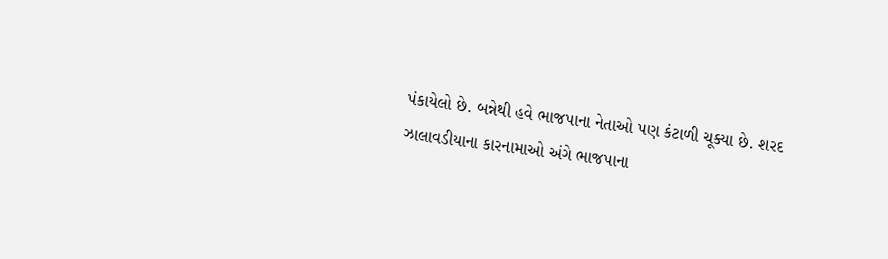પંકાયેલો છે. બન્નેથી હવે ભાજપાના નેતાઓ પણ કંટાળી ચૂક્યા છે. શરદ ઝાલાવડીયાના કારનામાઓ અંગે ભાજપાના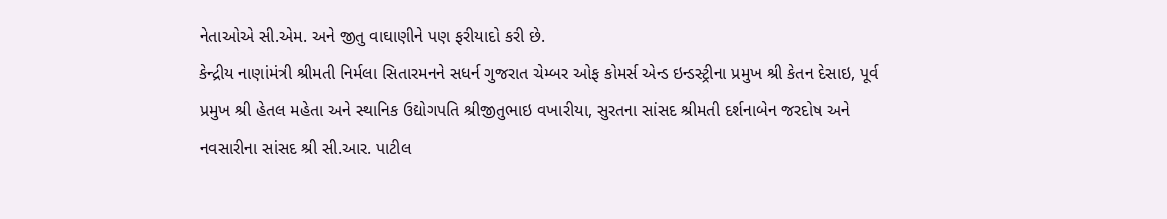નેતાઓએ સી.એમ. અને જીતુ વાઘાણીને પણ ફરીયાદો કરી છે.
કેન્દ્રીય નાણાંમંત્રી શ્રીમતી નિર્મલા સિતારમનને સધર્ન ગુજરાત ચેમ્બર ઓફ કોમર્સ એન્ડ ઇન્ડસ્ટ્રીના પ્રમુખ શ્રી કેતન દેસાઇ, પૂર્વ પ્રમુખ શ્રી હેતલ મહેતા અને સ્થાનિક ઉદ્યોગપતિ શ્રીજીતુભાઇ વખારીયા, સુરતના સાંસદ શ્રીમતી દર્શનાબેન જરદોષ અને નવસારીના સાંસદ શ્રી સી.આર. પાટીલ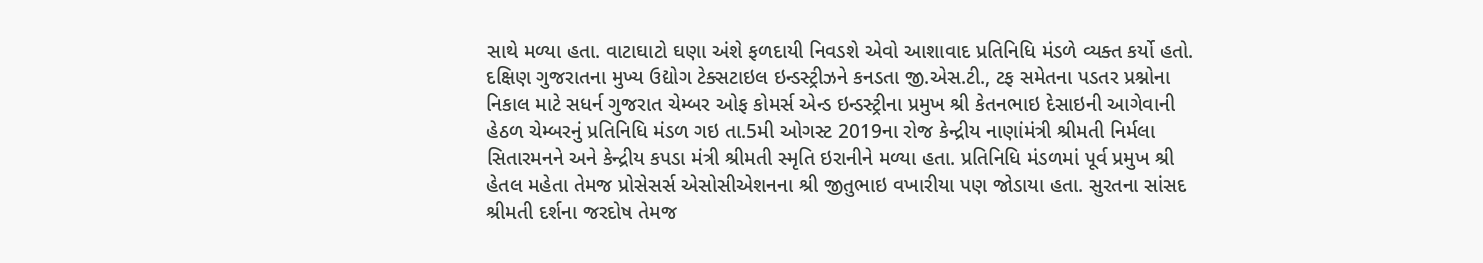સાથે મળ્યા હતા. વાટાઘાટો ઘણા અંશે ફળદાયી નિવડશે એવો આશાવાદ પ્રતિનિધિ મંડળે વ્યક્ત કર્યો હતો.
દક્ષિણ ગુજરાતના મુખ્ય ઉદ્યોગ ટેક્સટાઇલ ઇન્ડસ્ટ્રીઝને કનડતા જી.એસ.ટી., ટફ સમેતના પડતર પ્રશ્નોના નિકાલ માટે સધર્ન ગુજરાત ચેમ્બર ઓફ કોમર્સ એન્ડ ઇન્ડસ્ટ્રીના પ્રમુખ શ્રી કેતનભાઇ દેસાઇની આગેવાની હેઠળ ચેમ્બરનું પ્રતિનિધિ મંડળ ગઇ તા.5મી ઓગસ્ટ 2019ના રોજ કેન્દ્રીય નાણાંમંત્રી શ્રીમતી નિર્મલા સિતારમનને અને કેન્દ્રીય કપડા મંત્રી શ્રીમતી સ્મૃતિ ઇરાનીને મળ્યા હતા. પ્રતિનિધિ મંડળમાં પૂર્વ પ્રમુખ શ્રી હેતલ મહેતા તેમજ પ્રોસેસર્સ એસોસીએશનના શ્રી જીતુભાઇ વખારીયા પણ જોડાયા હતા. સુરતના સાંસદ શ્રીમતી દર્શના જરદોષ તેમજ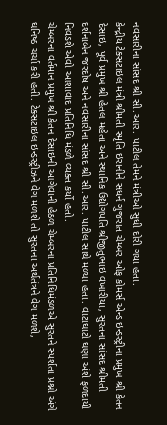નવસારીના સાંસદ શ્રી સી.આર. પાટીલ તેમને મંત્રીઓ સુધી દોરી ગયા હતા.
કેન્દ્રીય ટેક્સટાઇલ મંત્રી શ્રીમતી સ્મૃતિ ઇરાનીને સધર્ન ગુજરાત ચેમ્બર ઓફ કોમર્સ એન્ડ ઇન્ડસ્ટ્રીના પ્રમુખ શ્રી કેતન દેસાઇ, પૂર્વ પ્રમુખ શ્રી હેતલ મહેતા અને સ્થાનિક ઉદ્યોગપતિ શ્રીજીતુભાઇ વખારીયા, સુરતના સાંસદ શ્રીમતી દર્શનાબેન જરદોષ અને નવસારીના સાંસદ શ્રી સી.આર. પાટીલ સાથે મળ્યા હતા. વાટાઘાટો ઘણા અંશે ફળદાયી નિવડશે એવો આશાવાદ પ્રતિનિધિ મંડળે વ્યક્ત કર્યો હતો.
ચેમ્બરના વર્તમાન પ્રમુખ શ્રી કેતન દેસાઇની આગેવાની હેઠળ ચેમ્બરના પ્રતિનિધિમંડળએ સુરતને સ્પર્શતા પ્રશ્નો અંગે ઘનિષ્ઠ ચર્ચા કરી હતી. ટેક્સટાઇલ ઇન્ડસ્ટ્રીઝને વેગ મળશે તો સુરતના અર્થતંત્રને વેગ મળશે,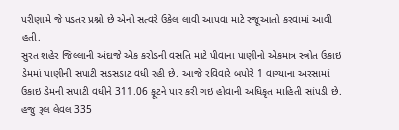પરીણામે જે પડતર પ્રશ્નો છે એનો સત્વરે ઉકેલ લાવી આપવા માટે રજૂઆતો કરવામાં આવી હતી.
સુરત શહેર જિલ્લાની અંદાજે એક કરોડની વસતિ માટે પીવાના પાણીનો એકમાત્ર સ્ત્રોત ઉકાઇ ડેમમાં પાણીની સપાટી સડસડાટ વધી રહી છે. આજે રવિવારે બપોરે 1 વાગ્યાના અરસામાં ઉકાઇ ડેમની સપાટી વધીને 311.06 ફૂટને પાર કરી ગઇ હોવાની અધિકૃત માહિતી સાંપડી છે. હજુ રૂલ લેવલ 335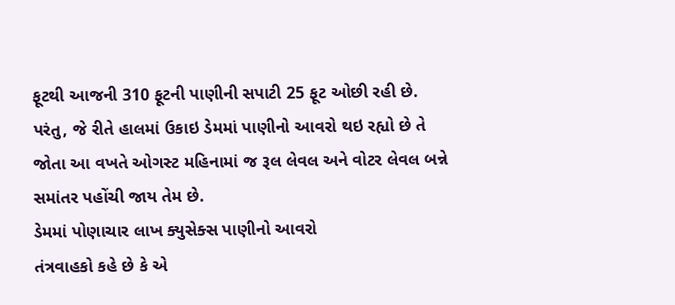ફૂટથી આજની 310 ફૂટની પાણીની સપાટી 25 ફૂટ ઓછી રહી છે. પરંતુ, જે રીતે હાલમાં ઉકાઇ ડેમમાં પાણીનો આવરો થઇ રહ્યો છે તે જોતા આ વખતે ઓગસ્ટ મહિનામાં જ રૂલ લેવલ અને વોટર લેવલ બન્ને સમાંતર પહોંચી જાય તેમ છે.
ડેમમાં પોણાચાર લાખ ક્યુસેક્સ પાણીનો આવરો
તંત્રવાહકો કહે છે કે એ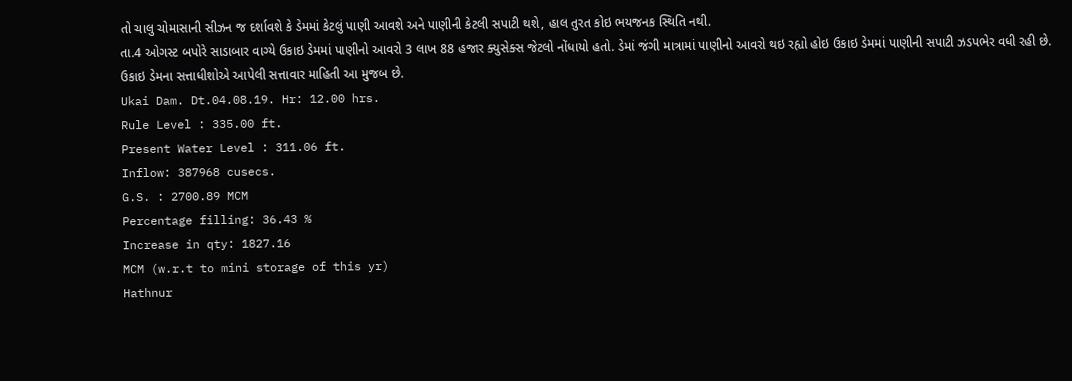તો ચાલુ ચોમાસાની સીઝન જ દર્શાવશે કે ડેમમાં કેટલું પાણી આવશે અને પાણીની કેટલી સપાટી થશે, હાલ તુરત કોઇ ભયજનક સ્થિતિ નથી.
તા.4 ઓગસ્ટ બપોરે સાડાબાર વાગ્યે ઉકાઇ ડેમમાં પાણીનો આવરો 3 લાખ 88 હજાર ક્યુસેક્સ જેટલો નોંધાયો હતો. ડેમાં જંગી માત્રામાં પાણીનો આવરો થઇ રહ્યો હોઇ ઉકાઇ ડેમમાં પાણીની સપાટી ઝડપભેર વધી રહી છે.
ઉકાઇ ડેમના સત્તાધીશોએ આપેલી સત્તાવાર માહિતી આ મુજબ છે.
Ukai Dam. Dt.04.08.19. Hr: 12.00 hrs.
Rule Level : 335.00 ft.
Present Water Level : 311.06 ft.
Inflow: 387968 cusecs.
G.S. : 2700.89 MCM
Percentage filling: 36.43 %
Increase in qty: 1827.16
MCM (w.r.t to mini storage of this yr)
Hathnur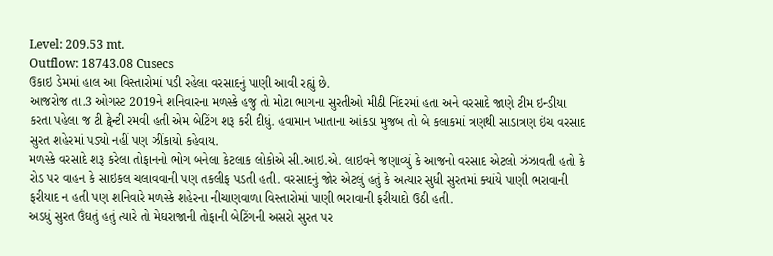Level: 209.53 mt.
Outflow: 18743.08 Cusecs
ઉકાઇ ડેમમાં હાલ આ વિસ્તારોમાં પડી રહેલા વરસાદનું પાણી આવી રહ્યું છે.
આજરોજ તા.3 ઓગસ્ટ 2019ને શનિવારના મળસ્કે હજુ તો મોટા ભાગના સુરતીઓ મીઠી નિંદરમાં હતા અને વરસાદે જાણે ટીમ ઇન્ડીયા કરતા પહેલા જ ટી ટ્વેન્ટી રમવી હતી એમ બેટિંગ શરૂ કરી દીધું. હવામાન ખાતાના આંકડા મુજબ તો બે કલાકમાં ત્રણથી સાડાત્રણ ઇંચ વરસાદ સુરત શહેરમાં પડ્યો નહીં પણ ઝીંકાયો કહેવાય.
મળસ્કે વરસાદે શરૂ કરેલા તોફાનનો ભોગ બનેલા કેટલાક લોકોએ સી.આઇ.એ. લાઇવને જણાવ્યું કે આજનો વરસાદ એટલો ઝંઝાવતી હતો કે રોડ પર વાહન કે સાઇકલ ચલાવવાની પણ તકલીફ પડતી હતી. વરસાદનું જોર એટલું હતું કે અત્યાર સુધી સુરતમાં ક્યાંયે પાણી ભરાવાની ફરીયાદ ન હતી પણ શનિવારે મળસ્કે શહેરના નીચાણવાળા વિસ્તારોમાં પાણી ભરાવાની ફરીયાદો ઉઠી હતી.
અડધું સુરત ઉંઘતું હતું ત્યારે તો મેઘરાજાની તોફાની બેટિંગની અસરો સુરત પર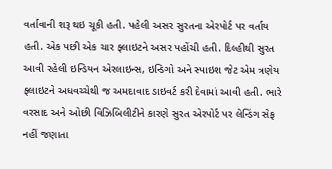વર્તાવાની શરૂ થઇ ચૂકી હતી. પહેલી અસર સુરતના એરપોર્ટ પર વર્તાય હતી. એક પછી એક ચાર ફ્લાઇટને અસર પહોંચી હતી. દિલ્હીથી સુરત આવી રહેલી ઇન્ડિયન એરલાઇન્સ, ઇન્ડિગો અને સ્પાઇશ જેટ એમ ત્રણેય ફ્લાઇટને અધવચ્ચેથી જ અમદાવાદ ડાઇવર્ટ કરી દેવામાં આવી હતી. ભારે વરસાદ અને ઓછી વિઝિબિલીટીને કારણે સુરત એરપોર્ટ પર લેન્ડિંગ સેફ નહીં જણાતા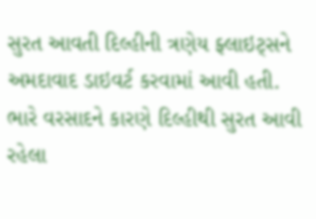સુરત આવતી દિલ્હીની ત્રણેય ફ્લાઇટ્સને અમદાવાદ ડાઇવર્ટ કરવામાં આવી હતી.
ભારે વરસાદને કારણે દિલ્હીથી સુરત આવી રહેલા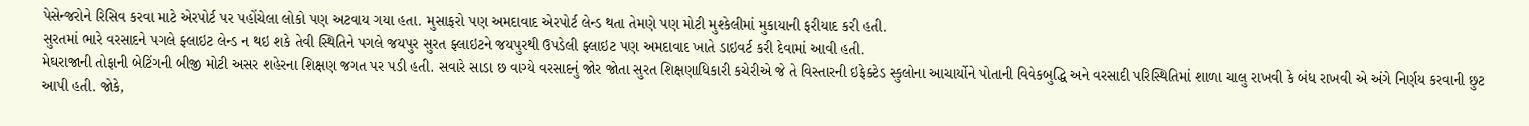પેસેન્જરોને રિસિવ કરવા માટે એરપોર્ટ પર પહોંચેલા લોકો પણ અટવાય ગયા હતા. મુસાફરો પણ અમદાવાદ એરપોર્ટ લેન્ડ થતા તેમણે પણ મોટી મુશ્કેલીમાં મુકાયાની ફરીયાદ કરી હતી.
સુરતમાં ભારે વરસાદને પગલે ફ્લાઇટ લેન્ડ ન થઇ શકે તેવી સ્થિતિને પગલે જયપુર સુરત ફ્લાઇટને જયપુરથી ઉપડેલી ફ્લાઇટ પણ અમદાવાદ ખાતે ડાઇવર્ટ કરી દેવામાં આવી હતી.
મેઘરાજાની તોફાની બેટિંગની બીજી મોટી અસર શહેરના શિક્ષણ જગત પર પડી હતી. સવારે સાડા છ વાગ્યે વરસાદનું જોર જોતા સુરત શિક્ષણાધિકારી કચેરીએ જે તે વિસ્તારની ઇફેક્ટેડ સ્કુલોના આચાર્યોને પોતાની વિવેકબુદ્ધિ અને વરસાદી પરિસ્થિતિમાં શાળા ચાલુ રાખવી કે બંધ રાખવી એ અંગે નિર્ણય કરવાની છુટ આપી હતી. જોકે,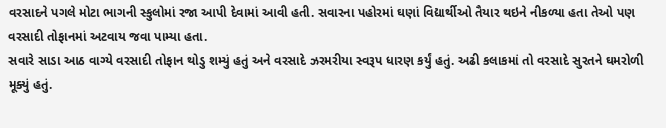વરસાદને પગલે મોટા ભાગની સ્કુલોમાં રજા આપી દેવામાં આવી હતી. સવારના પહોરમાં ઘણાં વિદ્યાર્થીઓ તૈયાર થઇને નીકળ્યા હતા તેઓ પણ વરસાદી તોફાનમાં અટવાય જવા પામ્યા હતા.
સવારે સાડા આઠ વાગ્યે વરસાદી તોફાન થોડુ શમ્યું હતું અને વરસાદે ઝરમરીયા સ્વરૂપ ધારણ કર્યું હતું. અઢી કલાકમાં તો વરસાદે સુરતને ઘમરોળી મૂક્યું હતું.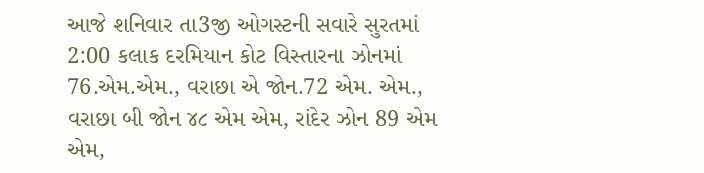આજે શનિવાર તા3જી ઓગસ્ટની સવારે સુરતમાં 2:00 કલાક દરમિયાન કોટ વિસ્તારના ઝોનમાં 76.એમ.એમ., વરાછા એ જોન.72 એમ. એમ., વરાછા બી જોન ૪૮ એમ એમ, રાંદેર ઝોન 89 એમ એમ,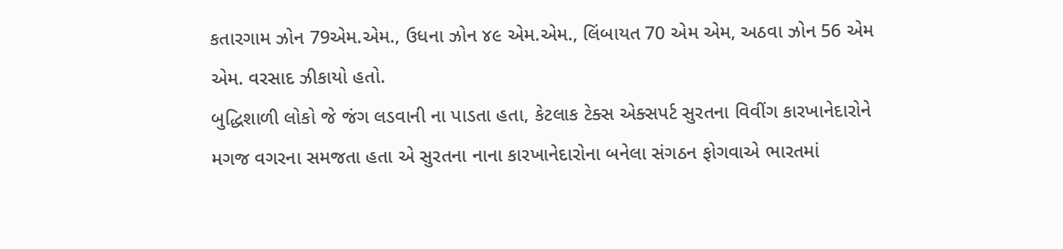કતારગામ ઝોન 79એમ.એમ., ઉધના ઝોન ૪૯ એમ.એમ., લિંબાયત 70 એમ એમ, અઠવા ઝોન 56 એમ એમ. વરસાદ ઝીકાયો હતો.
બુદ્ધિશાળી લોકો જે જંગ લડવાની ના પાડતા હતા, કેટલાક ટેક્સ એક્સપર્ટ સુરતના વિવીંગ કારખાનેદારોને મગજ વગરના સમજતા હતા એ સુરતના નાના કારખાનેદારોના બનેલા સંગઠન ફોગવાએ ભારતમાં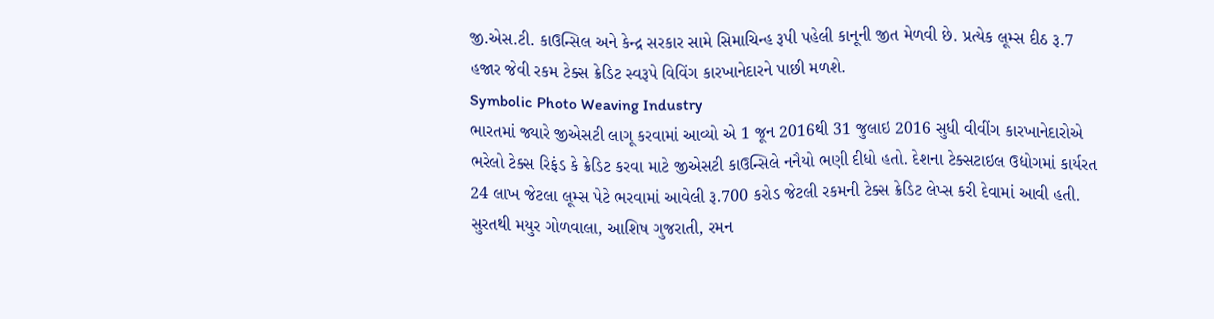જી.એસ.ટી. કાઉન્સિલ અને કેન્દ્ર સરકાર સામે સિમાચિન્હ રૂપી પહેલી કાનૂની જીત મેળવી છે. પ્રત્યેક લૂમ્સ દીઠ રૂ.7 હજાર જેવી રકમ ટેક્સ ક્રેડિટ સ્વરૂપે વિવિંગ કારખાનેદારને પાછી મળશે.
Symbolic Photo Weaving Industry
ભારતમાં જ્યારે જીએસટી લાગૂ કરવામાં આવ્યો એ 1 જૂન 2016થી 31 જુલાઇ 2016 સુધી વીવીંગ કારખાનેદારોએ ભરેલો ટેક્સ રિફંડ કે ક્રેડિટ કરવા માટે જીએસટી કાઉન્સિલે નનૈયો ભણી દીધો હતો. દેશના ટેક્સટાઇલ ઉદ્યોગમાં કાર્યરત 24 લાખ જેટલા લૂમ્સ પેટે ભરવામાં આવેલી રૂ.700 કરોડ જેટલી રકમની ટેક્સ ક્રેડિટ લેપ્સ કરી દેવામાં આવી હતી.
સુરતથી મયુર ગોળવાલા, આશિષ ગુજરાતી, રમન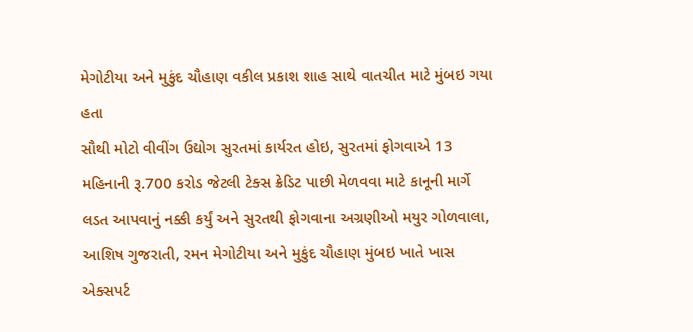મેગોટીયા અને મુકુંદ ચૌહાણ વકીલ પ્રકાશ શાહ સાથે વાતચીત માટે મુંબઇ ગયા હતા
સૌથી મોટો વીવીંગ ઉદ્યોગ સુરતમાં કાર્યરત હોઇ, સુરતમાં ફોગવાએ 13 મહિનાની રૂ.700 કરોડ જેટલી ટેક્સ ક્રેડિટ પાછી મેળવવા માટે કાનૂની માર્ગે લડત આપવાનું નક્કી કર્યું અને સુરતથી ફોગવાના અગ્રણીઓ મયુર ગોળવાલા, આશિષ ગુજરાતી, રમન મેગોટીયા અને મુકુંદ ચૌહાણ મુંબઇ ખાતે ખાસ એક્સપર્ટ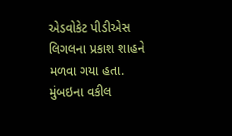એડવોકેટ પીડીએસ લિગલના પ્રકાશ શાહને મળવા ગયા હતા.
મુંબઇના વકીલ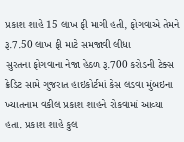પ્રકાશ શાહે 15 લાખ ફી માગી હતી, ફોગવાએ તેમને રૂ.7.50 લાખ ફી માટે સમજાવી લીધા
સુરતના ફોગવાના નેજા હેઠળ રૂ.700 કરોડની ટેક્સ ક્રેડિટ સામે ગુજરાત હાઇકોર્ટમાં કેસ લડવા મુંબઇના ખ્યાતનામ વકીલ પ્રકાશ શાહને રોકવામાં આવ્યા હતા. પ્રકાશ શાહે કુલ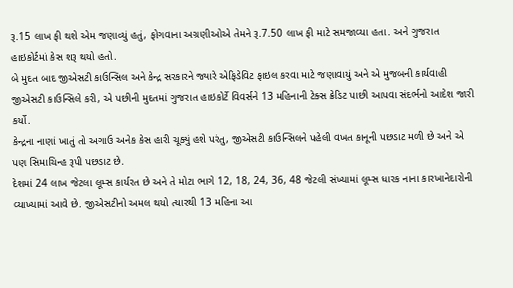રૂ.15 લાખ ફી થશે એમ જણાવ્યું હતું, ફોગવાના અગ્રણીઓએ તેમને રૂ.7.50 લાખ ફી માટે સમજાવ્યા હતા. અને ગુજરાત હાઇકોર્ટમાં કેસ શરૂ થયો હતો.
બે મુદત બાદ જીએસટી કાઉન્સિલ અને કેન્દ્ર સરકારને જ્યારે એફિડેવિટ ફાઇલ કરવા માટે જણાવાયું અને એ મુજબની કાર્યવાહી જીએસટી કાઉન્સિલે કરી, એ પછીની મુદતમાં ગુજરાત હાઇકોર્ટે વિવર્સને 13 મહિનાની ટેક્સ ક્રેડિટ પાછી આપવા સંદર્ભનો આદેશ જારી કર્યો.
કેન્દ્રના નાણાં ખાતું તો અગાઉ અનેક કેસ હારી ચૂક્યું હશે પરંતુ, જીએસટી કાઉન્સિલને પહેલી વખત કાનૂની પછડાટ મળી છે અને એ પણ સિમાચિન્હ રૂપી પછડાટ છે.
દેશમાં 24 લાખ જેટલા લૂમ્સ કાર્યરત છે અને તે મોટા ભાગે 12, 18, 24, 36, 48 જેટલી સંખ્યામાં લૂમ્સ ધારક નાના કારખાનેદારોની વ્યાખ્યામાં આવે છે. જીએસટીનો અમલ થયો ત્યારથી 13 મહિના આ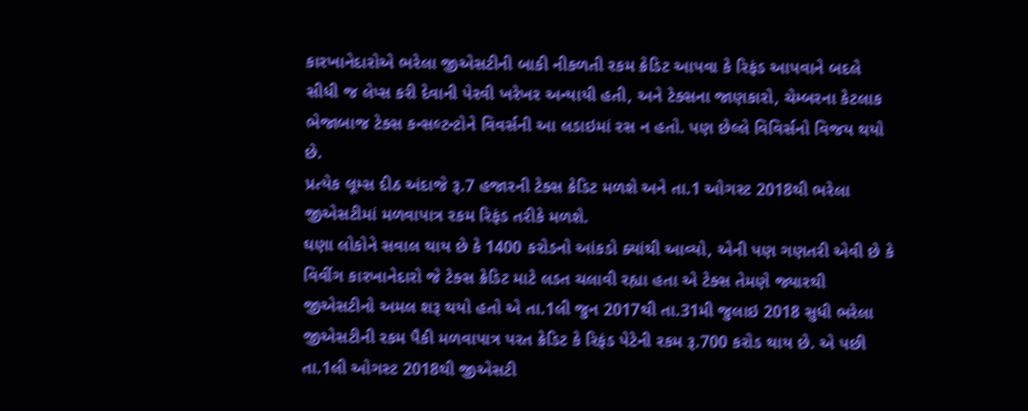કારખાનેદારોએ ભરેલા જીએસટીની બાકી નીકળતી રકમ ક્રેડિટ આપવા કે રિફંડ આપવાને બદલે સીધી જ લેપ્સ કરી દેવાની પેરવી ખરેખર અન્યાયી હતી, અને ટેક્સના જાણકારો, ચેમ્બરના કેટલાક ભેજાબાજ ટેક્સ કન્સલ્ટન્ટોને વિવર્સની આ લડાઇમાં રસ ન હતો. પણ છેલ્લે વિવિર્સનો વિજય થયો છે.
પ્રત્યેક લૂમ્સ દીઠ અંદાજે રૂ.7 હજારની ટેક્સ ક્રેડિટ મળશે અને તા.1 ઓગસ્ટ 2018થી ભરેલા જીએસટીમાં મળવાપાત્ર રકમ રિફંડ તરીકે મળશે.
ઘણા લોકોને સવાલ થાય છે કે 1400 કરોડનો આંકડો ક્યાંથી આવ્યો, એની પણ ગણતરી એવી છે કે વિવીંગ કારખાનેદારો જે ટેક્સ ક્રેડિટ માટે લડત ચલાવી રહ્યા હતા એ ટેક્સ તેમણે જ્યારથી જીએસટીનો અમલ શરૂ થયો હતો એ તા.1લી જુન 2017થી તા.31મી જુલાઇ 2018 સુધી ભરેલા જીએસટીની રકમ પૈકી મળવાપાત્ર પરત ક્રેડિટ કે રિફંડ પેટેની રકમ રૂ.700 કરોડ થાય છે. એ પછી તા.1લી ઓગસ્ટ 2018થી જીએસટી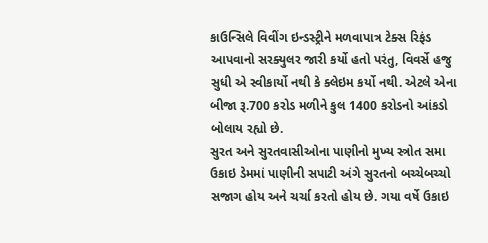કાઉન્સિલે વિવીંગ ઇન્ડસ્ટ્રીને મળવાપાત્ર ટેક્સ રિફંડ આપવાનો સરક્યુલર જારી કર્યો હતો પરંતુ, વિવર્સે હજુ સુધી એ સ્વીકાર્યો નથી કે ક્લેઇમ કર્યો નથી. એટલે એના બીજા રૂ.700 કરોડ મળીને કુલ 1400 કરોડનો આંકડો બોલાય રહ્યો છે.
સુરત અને સુરતવાસીઓના પાણીનો મુખ્ય સ્ત્રોત સમા ઉકાઇ ડેમમાં પાણીની સપાટી અંગે સુરતનો બચ્ચેબચ્ચો સજાગ હોય અને ચર્ચા કરતો હોય છે. ગયા વર્ષે ઉકાઇ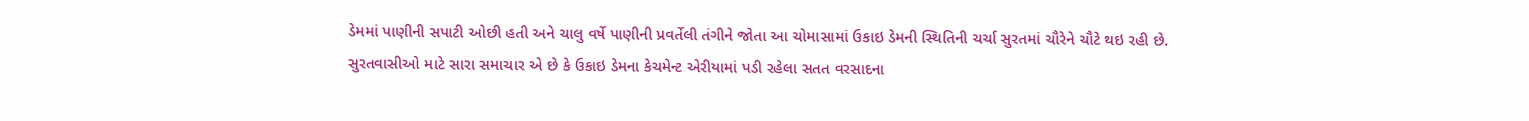ડેમમાં પાણીની સપાટી ઓછી હતી અને ચાલુ વર્ષે પાણીની પ્રવર્તેલી તંગીને જોતા આ ચોમાસામાં ઉકાઇ ડેમની સ્થિતિની ચર્ચા સુરતમાં ચૌરેને ચૌટે થઇ રહી છે.
સુરતવાસીઓ માટે સારા સમાચાર એ છે કે ઉકાઇ ડેમના કેચમેન્ટ એરીયામાં પડી રહેલા સતત વરસાદના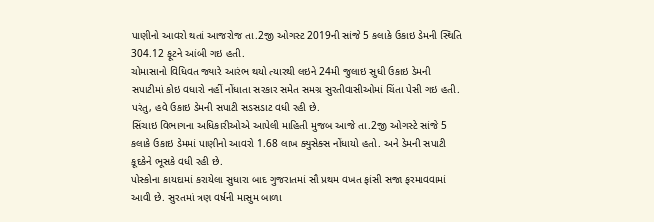પાણીનો આવરો થતાં આજરોજ તા.2જી ઓગસ્ટ 2019ની સાંજે 5 કલાકે ઉકાઇ ડેમની સ્થિતિ 304.12 ફૂટને આંબી ગઇ હતી.
ચોમાસાનો વિધિવત જ્યારે આરંભ થયો ત્યારથી લઇને 24મી જુલાઇ સુધી ઉકાઇ ડેમની સપાટીમાં કોઇ વધારો નહીં નોંધાતા સરકાર સમેત સમગ્ર સુરતીવાસીઓમાં ચિંતા પેસી ગઇ હતી. પરંતુ, હવે ઉકાઇ ડેમની સપાટી સડસડાટ વધી રહી છે.
સિંચાઇ વિભાગના અધિકારીઓએ આપેલી માહિતી મુજબ આજે તા.2જી ઓગસ્ટે સાંજે 5 કલાકે ઉકાઇ ડેમમાં પાણીનો આવરો 1.68 લાખ ક્યુસેક્સ નોંધાયો હતો. અને ડેમની સપાટી કૂદકેને ભૂસકે વધી રહી છે.
પોસ્કોના કાયદામાં કરાયેલા સુધારા બાદ ગુજરાતમાં સૌ પ્રથમ વખત ફાંસી સજા ફરમાવવામાં આવી છે. સુરતમાં ત્રણ વર્ષની માસુમ બાળા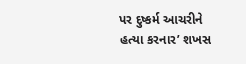પર દુષ્કર્મ આચરીને હત્યા કરનાર’ શખસ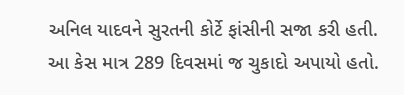અનિલ યાદવને સુરતની કોર્ટે ફાંસીની સજા કરી હતી. આ કેસ માત્ર 289 દિવસમાં જ ચુકાદો અપાયો હતો.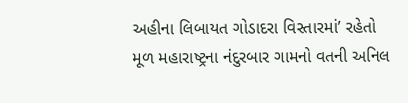અહીના લિબાયત ગોડાદરા વિસ્તારમાં’ રહેતો મૂળ મહારાષ્ટ્રના નંદુરબાર ગામનો વતની અનિલ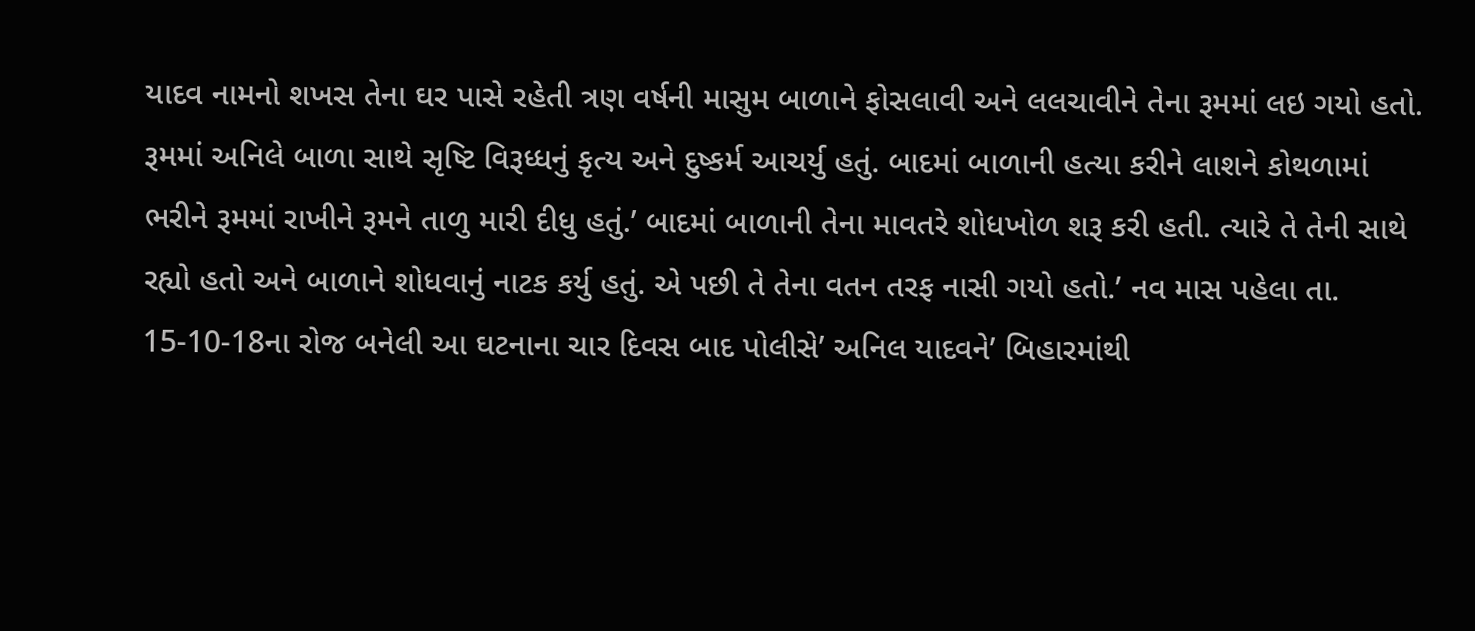યાદવ નામનો શખસ તેના ઘર પાસે રહેતી ત્રણ વર્ષની માસુમ બાળાને ફોસલાવી અને લલચાવીને તેના રૂમમાં લઇ ગયો હતો. રૂમમાં અનિલે બાળા સાથે સૃષ્ટિ વિરૂધ્ધનું કૃત્ય અને દુષ્કર્મ આચર્યુ હતું. બાદમાં બાળાની હત્યા કરીને લાશને કોથળામાં ભરીને રૂમમાં રાખીને રૂમને તાળુ મારી દીધુ હતું.’ બાદમાં બાળાની તેના માવતરે શોધખોળ શરૂ કરી હતી. ત્યારે તે તેની સાથે રહ્યો હતો અને બાળાને શોધવાનું નાટક કર્યુ હતું. એ પછી તે તેના વતન તરફ નાસી ગયો હતો.’ નવ માસ પહેલા તા. 15-10-18ના રોજ બનેલી આ ઘટનાના ચાર દિવસ બાદ પોલીસે’ અનિલ યાદવને’ બિહારમાંથી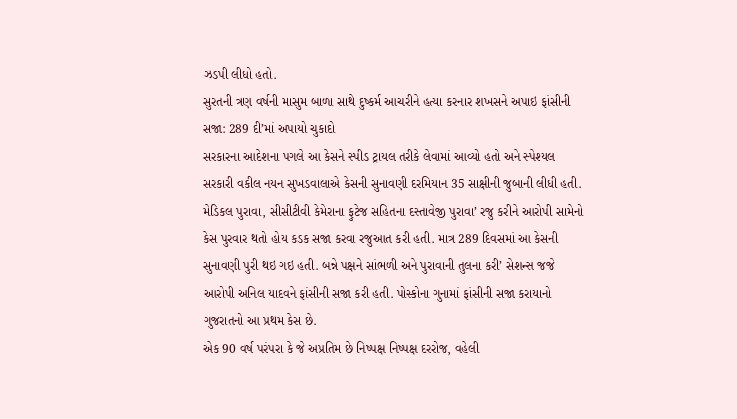ઝડપી લીધો હતો.
સુરતની ત્રણ વર્ષની માસુમ બાળા સાથે દુષ્કર્મ આચરીને હત્યા કરનાર શખસને અપાઇ ફાંસીની સજા: 289 દી’માં અપાયો ચુકાદો
સરકારના આદેશના પગલે આ કેસને સ્પીડ ટ્રાયલ તરીકે લેવામાં આવ્યો હતો અને સ્પેશ્યલ સરકારી વકીલ નયન સુખડવાલાએ કેસની સુનાવણી દરમિયાન 35 સાક્ષીની જુબાની લીધી હતી. મેડિકલ પુરાવા, સીસીટીવી કેમેરાના ફુટેજ સહિતના દસ્તાવેજી પુરાવા’ રજુ કરીને આરોપી સામેનો કેસ પુરવાર થતો હોય કડક સજા કરવા રજુઆત કરી હતી. માત્ર 289 દિવસમાં આ કેસની સુનાવણી પુરી થઇ ગઇ હતી. બન્ને પક્ષને સાંભળી અને પુરાવાની તુલના કરી’ સેશન્સ જજે આરોપી અનિલ યાદવને ફાંસીની સજા કરી હતી. પોસ્કોના ગુનામાં ફાંસીની સજા કરાયાનો ગુજરાતનો આ પ્રથમ કેસ છે.
એક 90 વર્ષ પરંપરા કે જે અપ્રતિમ છે નિષ્પક્ષ નિષ્પક્ષ દરરોજ, વહેલી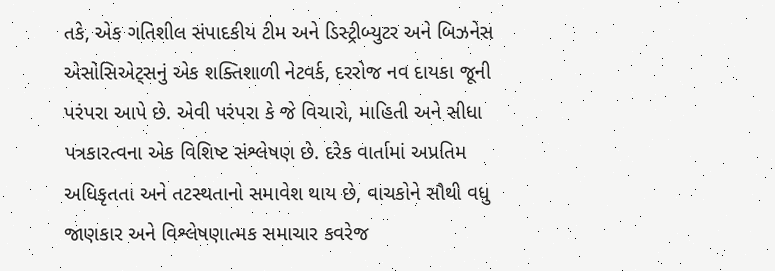તકે, એક ગતિશીલ સંપાદકીય ટીમ અને ડિસ્ટ્રીબ્યુટર અને બિઝનેસ એસોસિએટ્સનું એક શક્તિશાળી નેટવર્ક, દરરોજ નવ દાયકા જૂની પરંપરા આપે છે. એવી પરંપરા કે જે વિચારો, માહિતી અને સીધા પત્રકારત્વના એક વિશિષ્ટ સંશ્લેષણ છે. દરેક વાર્તામાં અપ્રતિમ અધિકૃતતા અને તટસ્થતાનો સમાવેશ થાય છે, વાચકોને સૌથી વધુ જાણકાર અને વિશ્લેષણાત્મક સમાચાર કવરેજ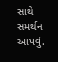સાથે સમર્થન આપવું.